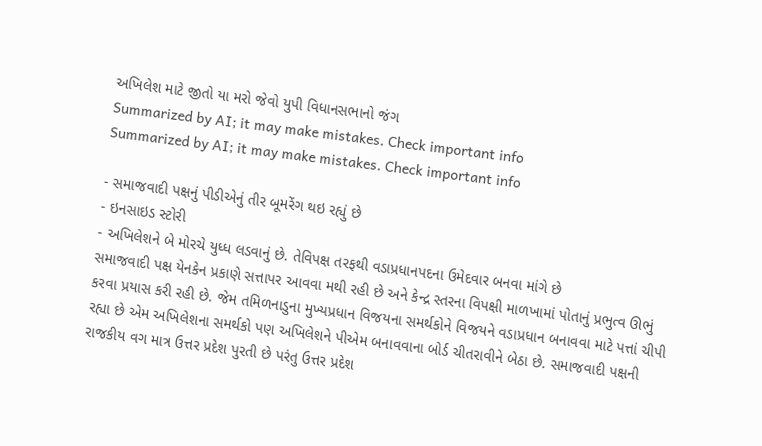અખિલેશ માટે જીતો યા મરો જેવો યુપી વિધાનસભાનો જંગ
Summarized by AI; it may make mistakes. Check important info
Summarized by AI; it may make mistakes. Check important info

- સમાજવાદી પક્ષનું પીડીએનું તીર બૂમરેંગ થઇ રહ્યું છે
- ઇનસાઇડ સ્ટોરી
- અખિલેશને બે મોરચે યુધ્ધ લડવાનું છે. તેવિપક્ષ તરફથી વડાપ્રધાનપદના ઉમેદવાર બનવા માંગે છે
સમાજવાદી પક્ષ યેનકેન પ્રકાણે સત્તાપર આવવા મથી રહી છે અને કેન્દ્ર સ્તરના વિપક્ષી માળખામાં પોતાનું પ્રભુત્વ ઊભું કરવા પ્રયાસ કરી રહી છે. જેમ તમિળનાડુના મુખ્યપ્રધાન વિજયના સમર્થકોને વિજયને વડાપ્રધાન બનાવવા માટે પત્તાં ચીપી રહ્યા છે એમ અખિલેશના સમર્થકો પણ અખિલેશને પીએમ બનાવવાના બોર્ડ ચીતરાવીને બેઠા છે. સમાજવાદી પક્ષની રાજકીય વગ માત્ર ઉત્તર પ્રદેશ પુરતી છે પરંતુ ઉત્તર પ્રદેશ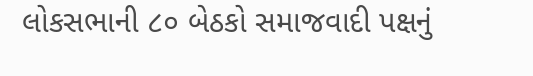લોકસભાની ૮૦ બેઠકો સમાજવાદી પક્ષનું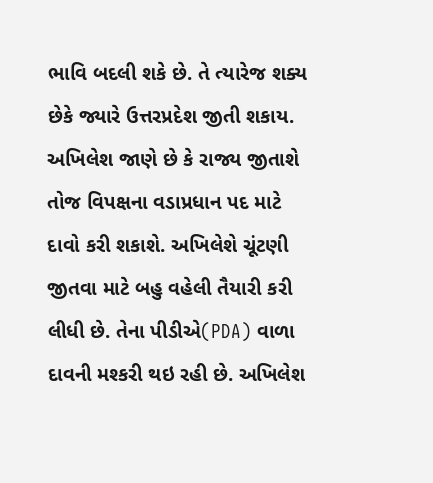ભાવિ બદલી શકે છે. તે ત્યારેજ શક્ય છેકે જ્યારે ઉત્તરપ્રદેશ જીતી શકાય. અખિલેશ જાણે છે કે રાજ્ય જીતાશે તોજ વિપક્ષના વડાપ્રધાન પદ માટે દાવો કરી શકાશે. અખિલેશે ચૂંટણી જીતવા માટે બહુ વહેલી તૈયારી કરી લીધી છે. તેના પીડીએ(PDA) વાળા દાવની મશ્કરી થઇ રહી છે. અખિલેશ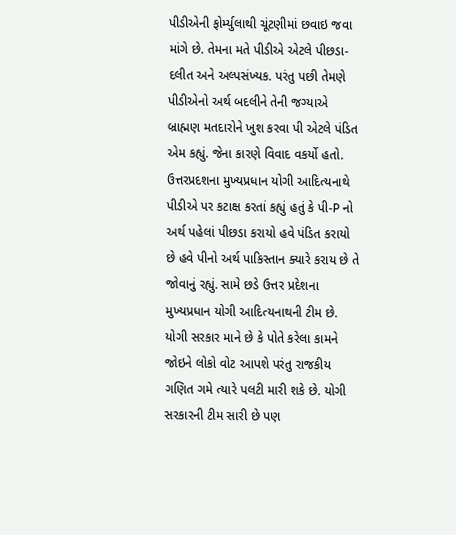પીડીએની ફોર્મ્યુલાથી ચૂંટણીમાં છવાઇ જવા માંગે છે. તેમના મતે પીડીએ એટલે પીછડા-દલીત અને અલ્પસંખ્યક. પરંતુ પછી તેમણે પીડીએનો અર્થ બદલીને તેની જગ્યાએ બ્રાહ્મણ મતદારોને ખુશ કરવા પી એટલે પંડિત એમ કહ્યું. જેના કારણે વિવાદ વકર્યો હતો.
ઉત્તરપ્રદશના મુખ્યપ્રધાન યોગી આદિત્યનાથે પીડીએ પર કટાક્ષ કરતાં કહ્યું હતું કે પી-P નો અર્થ પહેલાં પીછડા કરાયો હવે પંડિત કરાયો છે હવે પીનો અર્થ પાકિસ્તાન ક્યારે કરાય છે તે જોવાનું રહ્યું. સામે છડે ઉત્તર પ્રદેશના મુખ્યપ્રધાન યોગી આદિત્યનાથની ટીમ છે. યોગી સરકાર માને છે કે પોતે કરેલા કામને જોઇને લોકો વોટ આપશે પરંતુ રાજકીય ગણિત ગમે ત્યારે પલટી મારી શકે છે. યોગી સરકારની ટીમ સારી છે પણ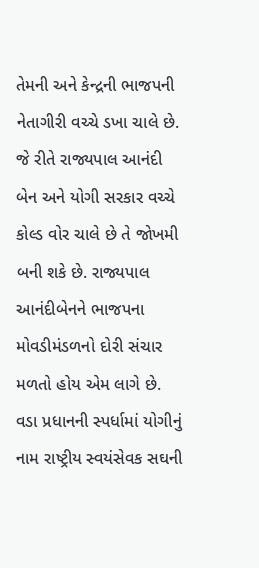તેમની અને કેન્દ્રની ભાજપની નેતાગીરી વચ્ચે ડખા ચાલે છે. જે રીતે રાજ્યપાલ આનંદી બેન અને યોગી સરકાર વચ્ચે કોલ્ડ વોર ચાલે છે તે જોખમી બની શકે છે. રાજ્યપાલ આનંદીબેનને ભાજપના મોવડીમંડળનો દોરી સંચાર મળતો હોય એમ લાગે છે.
વડા પ્રધાનની સ્પર્ધામાં યોગીનું નામ રાષ્ટ્રીય સ્વયંસેવક સઘની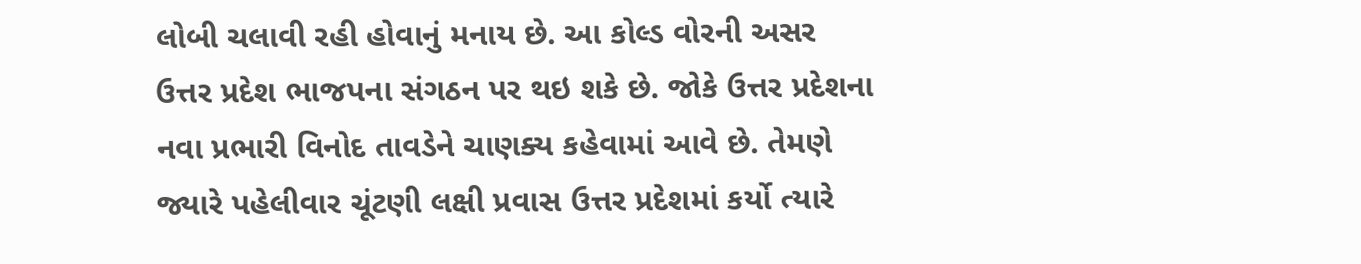લોબી ચલાવી રહી હોવાનું મનાય છે. આ કોલ્ડ વોરની અસર ઉત્તર પ્રદેશ ભાજપના સંગઠન પર થઇ શકે છે. જોકે ઉત્તર પ્રદેશના નવા પ્રભારી વિનોદ તાવડેને ચાણક્ય કહેવામાં આવે છે. તેમણે જ્યારે પહેલીવાર ચૂંટણી લક્ષી પ્રવાસ ઉત્તર પ્રદેશમાં કર્યો ત્યારે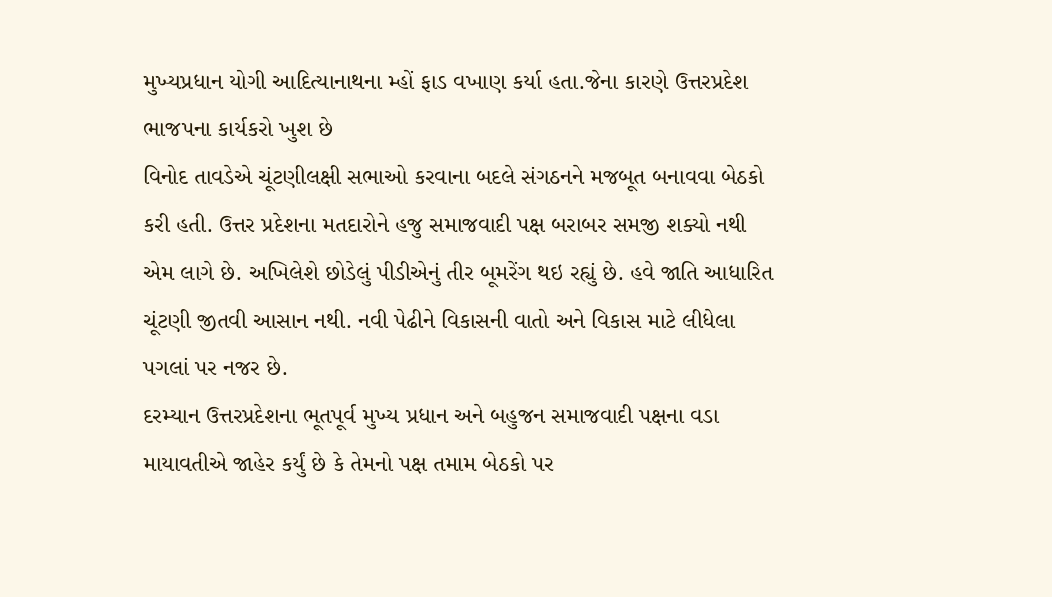મુખ્યપ્રધાન યોગી આદિત્યાનાથના મ્હોં ફાડ વખાણ કર્યા હતા.જેના કારણે ઉત્તરપ્રદેશ ભાજપના કાર્યકરો ખુશ છે
વિનોદ તાવડેએ ચૂંટણીલક્ષી સભાઓ કરવાના બદલે સંગઠનને મજબૂત બનાવવા બેઠકો કરી હતી. ઉત્તર પ્રદેશના મતદારોને હજુ સમાજવાદી પક્ષ બરાબર સમજી શક્યો નથી એમ લાગે છે. અખિલેશે છોડેલું પીડીએનું તીર બૂમરેંગ થઇ રહ્યું છે. હવે જાતિ આધારિત ચૂંટણી જીતવી આસાન નથી. નવી પેઢીને વિકાસની વાતો અને વિકાસ માટે લીધેલા પગલાં પર નજર છે.
દરમ્યાન ઉત્તરપ્રદેશના ભૂતપૂર્વ મુખ્ય પ્રધાન અને બહુજન સમાજવાદી પક્ષના વડા માયાવતીએ જાહેર કર્યું છે કે તેમનો પક્ષ તમામ બેઠકો પર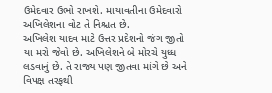ઉમેદવાર ઉભો રાખશે. માયાવતીના ઉમેદવારો અખિલેશના વોટ તે નિશ્ચત છે.
અખિલેશ યાદવ માટે ઉત્તર પ્રદેશનો જંગ જીતો યા મરો જેવો છે. અખિલેશને બે મોરચે યુધ્ધ લડવાનું છે. તે રાજ્ય પણ જીતવા માંગે છે અને વિપક્ષ તરફથી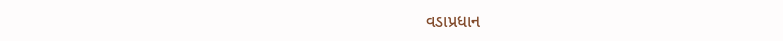વડાપ્રધાન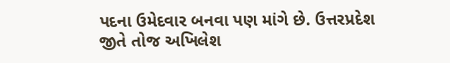પદના ઉમેદવાર બનવા પણ માંગે છે. ઉત્તરપ્રદેશ જીતે તોજ અખિલેશ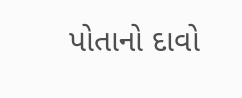પોતાનો દાવો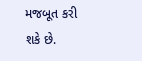મજબૂત કરી શકે છે.